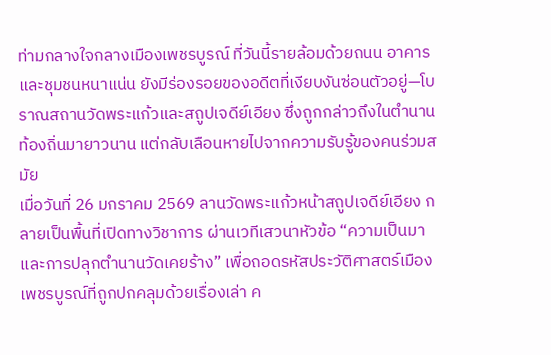ท่ามกลางใจกลางเมืองเพชรบูรณ์ ที่วันนี้รายล้อมด้วยถนน อาคาร และชุมชนหนาแน่น ยังมีร่องรอยของอดีตที่เงียบงันซ่อนตัวอยู่—โบราณสถานวัดพระแก้วและสถูปเจดีย์เอียง ซึ่งถูกกล่าวถึงในตำนานท้องถิ่นมายาวนาน แต่กลับเลือนหายไปจากความรับรู้ของคนร่วมสมัย
เมื่อวันที่ 26 มกราคม 2569 ลานวัดพระแก้วหน้าสถูปเจดีย์เอียง กลายเป็นพื้นที่เปิดทางวิชาการ ผ่านเวทีเสวนาหัวข้อ “ความเป็นมาและการปลุกตำนานวัดเคยร้าง” เพื่อถอดรหัสประวัติศาสตร์เมืองเพชรบูรณ์ที่ถูกปกคลุมด้วยเรื่องเล่า ค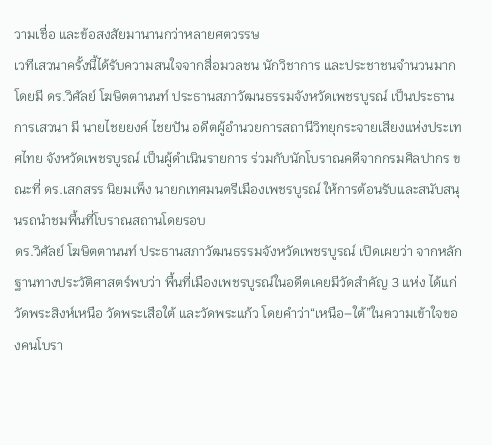วามเชื่อ และข้อสงสัยมานานกว่าหลายศตวรรษ
เวทีเสวนาครั้งนี้ได้รับความสนใจจากสื่อมวลชน นักวิชาการ และประชาชนจำนวนมาก โดยมี ดร.วิศัลย์ โฆษิตตานนท์ ประธานสภาวัฒนธรรมจังหวัดเพชรบูรณ์ เป็นประธานการเสวนา มี นายไชยยงค์ ไชยปัน อดีตผู้อำนวยการสถานีวิทยุกระจายเสียงแห่งประเทศไทย จังหวัดเพชรบูรณ์ เป็นผู้ดำเนินรายการ ร่วมกับนักโบราณคดีจากกรมศิลปากร ขณะที่ ดร.เสกสรร นิยมเพ็ง นายกเทศมนตรีเมืองเพชรบูรณ์ ให้การต้อนรับและสนับสนุนรถนำชมพื้นที่โบราณสถานโดยรอบ
ดร.วิศัลย์ โฆษิตตานนท์ ประธานสภาวัฒนธรรมจังหวัดเพชรบูรณ์ เปิดเผยว่า จากหลักฐานทางประวัติศาสตร์พบว่า พื้นที่เมืองเพชรบูรณ์ในอดีตเคยมีวัดสำคัญ 3 แห่ง ได้แก่ วัดพระสิงห์เหนือ วัดพระเสือใต้ และวัดพระแก้ว โดยคำว่า“เหนือ–ใต้”ในความเข้าใจของคนโบรา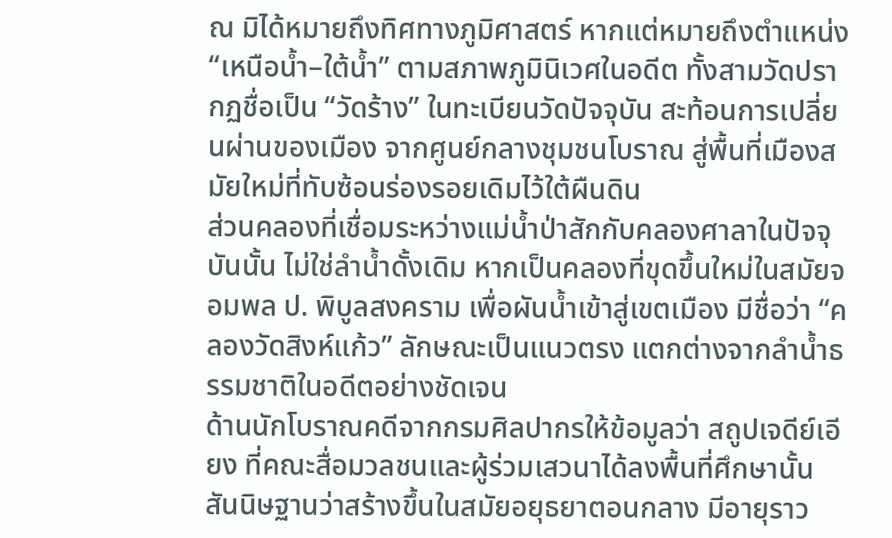ณ มิได้หมายถึงทิศทางภูมิศาสตร์ หากแต่หมายถึงตำแหน่ง “เหนือน้ำ–ใต้น้ำ” ตามสภาพภูมินิเวศในอดีต ทั้งสามวัดปรากฏชื่อเป็น “วัดร้าง” ในทะเบียนวัดปัจจุบัน สะท้อนการเปลี่ยนผ่านของเมือง จากศูนย์กลางชุมชนโบราณ สู่พื้นที่เมืองสมัยใหม่ที่ทับซ้อนร่องรอยเดิมไว้ใต้ผืนดิน
ส่วนคลองที่เชื่อมระหว่างแม่น้ำป่าสักกับคลองศาลาในปัจจุบันนั้น ไม่ใช่ลำน้ำดั้งเดิม หากเป็นคลองที่ขุดขึ้นใหม่ในสมัยจอมพล ป. พิบูลสงคราม เพื่อผันน้ำเข้าสู่เขตเมือง มีชื่อว่า “คลองวัดสิงห์แก้ว” ลักษณะเป็นแนวตรง แตกต่างจากลำน้ำธรรมชาติในอดีตอย่างชัดเจน
ด้านนักโบราณคดีจากกรมศิลปากรให้ข้อมูลว่า สถูปเจดีย์เอียง ที่คณะสื่อมวลชนและผู้ร่วมเสวนาได้ลงพื้นที่ศึกษานั้น สันนิษฐานว่าสร้างขึ้นในสมัยอยุธยาตอนกลาง มีอายุราว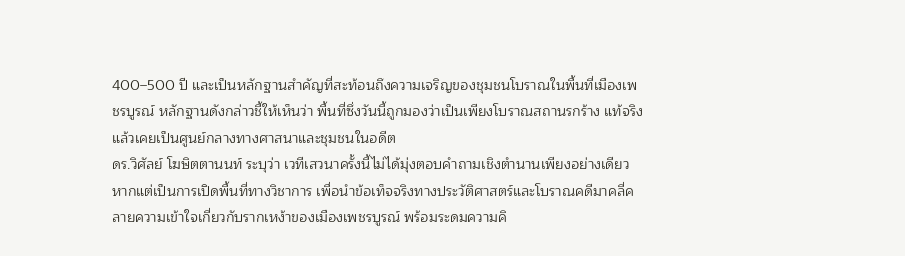400–500 ปี และเป็นหลักฐานสำคัญที่สะท้อนถึงความเจริญของชุมชนโบราณในพื้นที่เมืองเพชรบูรณ์ หลักฐานดังกล่าวชี้ให้เห็นว่า พื้นที่ซึ่งวันนี้ถูกมองว่าเป็นเพียงโบราณสถานรกร้าง แท้จริงแล้วเคยเป็นศูนย์กลางทางศาสนาและชุมชนในอดีต
ดร.วิศัลย์ โฆษิตตานนท์ ระบุว่า เวทีเสวนาครั้งนี้ไม่ได้มุ่งตอบคำถามเชิงตำนานเพียงอย่างเดียว หากแต่เป็นการเปิดพื้นที่ทางวิชาการ เพื่อนำข้อเท็จจริงทางประวัติศาสตร์และโบราณคดีมาคลี่คลายความเข้าใจเกี่ยวกับรากเหง้าของเมืองเพชรบูรณ์ พร้อมระดมความคิ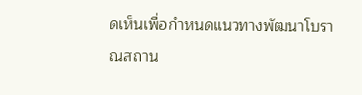ดเห็นเพื่อกำหนดแนวทางพัฒนาโบราณสถาน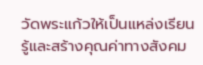วัดพระแก้วให้เป็นแหล่งเรียนรู้และสร้างคุณค่าทางสังคม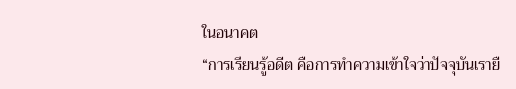ในอนาคต
“การเรียนรู้อดีต คือการทำความเข้าใจว่าปัจจุบันเรายื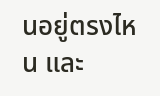นอยู่ตรงไหน และ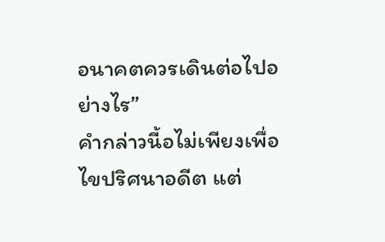อนาคตควรเดินต่อไปอย่างไร”
คำกล่าวนี้อไม่เพียงเพื่อไขปริศนาอดีต แต่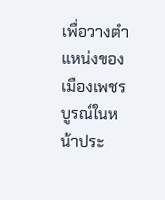เพื่อวางตำแหน่งของเมืองเพชรบูรณ์ในหน้าประ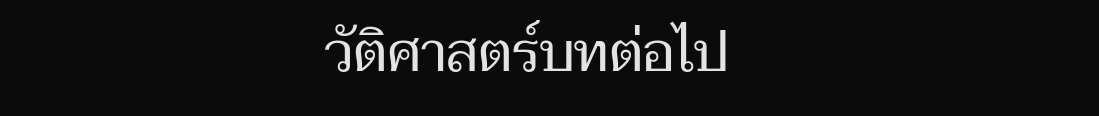วัติศาสตร์บทต่อไป